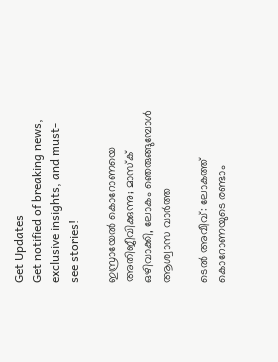Get Updates
Get notified of breaking news, exclusive insights, and must-see stories!

ഇസ്രായേല്‍ കൊറോണയെ അതിജീവിക്കുന്നു; മാസ്‌ക് ഒഴിവാക്കി, ലോകം ഞെരുങ്ങുമ്പോള്‍ ആശ്വാസ വാര്‍ത്ത

ടെല്‍ അവീവ്: ലോകത്ത് കൊറോണയുടെ രണ്ടാം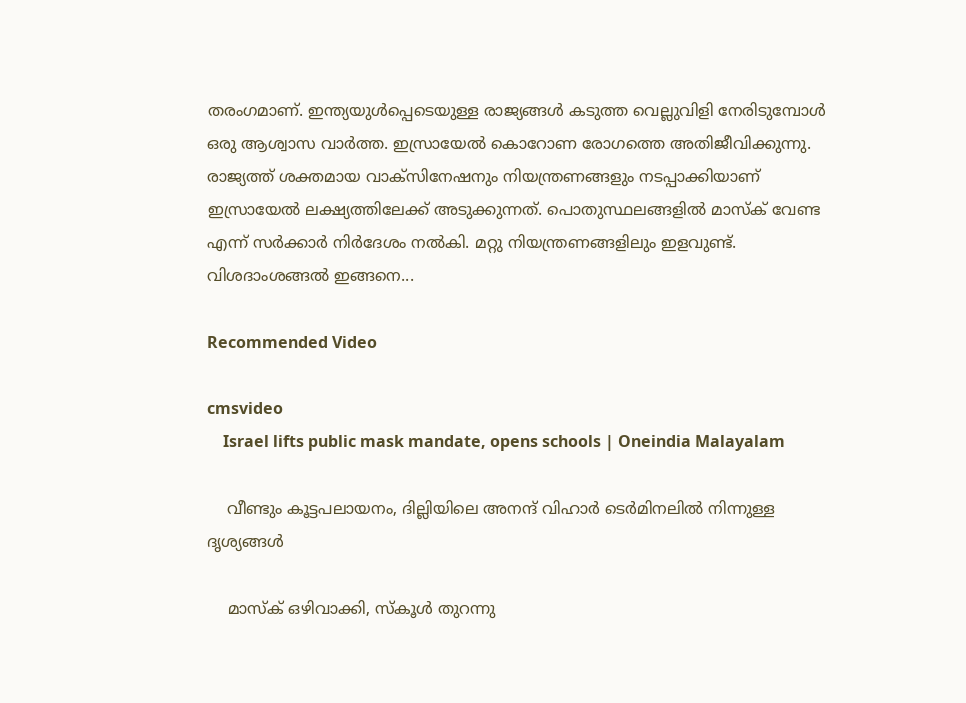തരംഗമാണ്. ഇന്ത്യയുള്‍പ്പെടെയുള്ള രാജ്യങ്ങള്‍ കടുത്ത വെല്ലുവിളി നേരിടുമ്പോള്‍ ഒരു ആശ്വാസ വാര്‍ത്ത. ഇസ്രായേല്‍ കൊറോണ രോഗത്തെ അതിജീവിക്കുന്നു. രാജ്യത്ത് ശക്തമായ വാക്‌സിനേഷനും നിയന്ത്രണങ്ങളും നടപ്പാക്കിയാണ് ഇസ്രായേല്‍ ലക്ഷ്യത്തിലേക്ക് അടുക്കുന്നത്. പൊതുസ്ഥലങ്ങളില്‍ മാസ്‌ക് വേണ്ട എന്ന് സര്‍ക്കാര്‍ നിര്‍ദേശം നല്‍കി. മറ്റു നിയന്ത്രണങ്ങളിലും ഇളവുണ്ട്. വിശദാംശങ്ങല്‍ ഇങ്ങനെ...

Recommended Video

cmsvideo
    Israel lifts public mask mandate, opens schools | Oneindia Malayalam

    വീണ്ടും കൂട്ടപലായനം, ദില്ലിയിലെ അനന്ദ് വിഹാര്‍ ടെര്‍മിനലില്‍ നിന്നുള്ള ദൃശ്യങ്ങള്‍

    മാസ്‌ക് ഒഴിവാക്കി, സ്‌കൂള്‍ തുറന്നു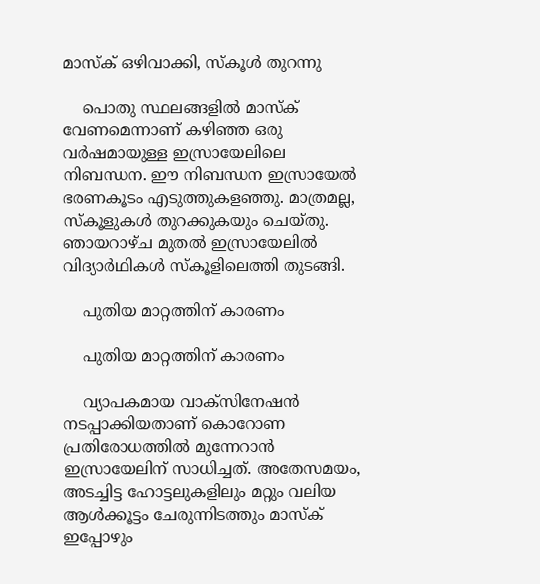മാസ്‌ക് ഒഴിവാക്കി, സ്‌കൂള്‍ തുറന്നു

    പൊതു സ്ഥലങ്ങളില്‍ മാസ്‌ക് വേണമെന്നാണ് കഴിഞ്ഞ ഒരു വര്‍ഷമായുള്ള ഇസ്രായേലിലെ നിബന്ധന. ഈ നിബന്ധന ഇസ്രായേല്‍ ഭരണകൂടം എടുത്തുകളഞ്ഞു. മാത്രമല്ല, സ്‌കൂളുകള്‍ തുറക്കുകയും ചെയ്തു. ഞായറാഴ്ച മുതല്‍ ഇസ്രായേലില്‍ വിദ്യാര്‍ഥികള്‍ സ്‌കൂളിലെത്തി തുടങ്ങി.

    പുതിയ മാറ്റത്തിന് കാരണം

    പുതിയ മാറ്റത്തിന് കാരണം

    വ്യാപകമായ വാക്‌സിനേഷന്‍ നടപ്പാക്കിയതാണ് കൊറോണ പ്രതിരോധത്തില്‍ മുന്നേറാന്‍ ഇസ്രായേലിന് സാധിച്ചത്. അതേസമയം, അടച്ചിട്ട ഹോട്ടലുകളിലും മറ്റും വലിയ ആള്‍ക്കൂട്ടം ചേരുന്നിടത്തും മാസ്‌ക് ഇപ്പോഴും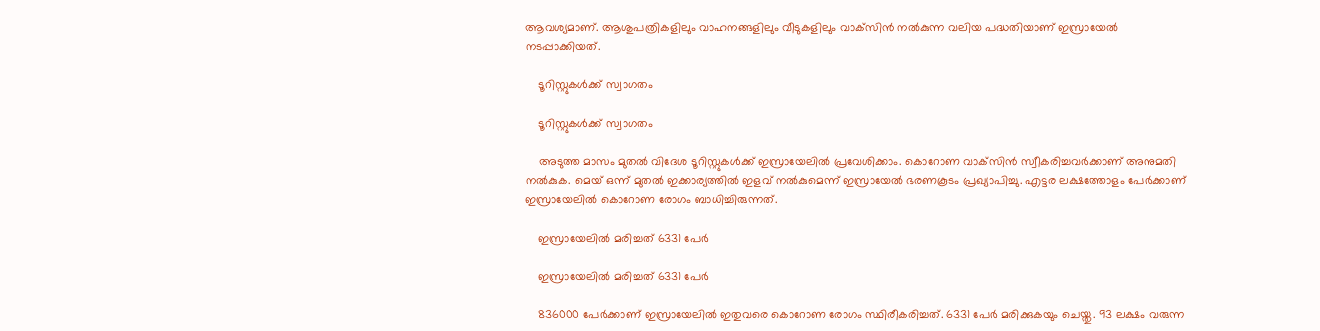ആവശ്യമാണ്. ആശുപത്രികളിലും വാഹനങ്ങളിലും വീടുകളിലും വാക്‌സിന്‍ നല്‍കുന്ന വലിയ പദ്ധതിയാണ് ഇസ്രായേല്‍ നടപ്പാക്കിയത്.

    ടൂറിസ്റ്റുകള്‍ക്ക് സ്വാഗതം

    ടൂറിസ്റ്റുകള്‍ക്ക് സ്വാഗതം

    അടുത്ത മാസം മുതല്‍ വിദേശ ടൂറിസ്റ്റുകള്‍ക്ക് ഇസ്രായേലില്‍ പ്രവേശിക്കാം. കൊറോണ വാക്‌സിന്‍ സ്വീകരിച്ചവര്‍ക്കാണ് അനുമതി നല്‍കുക. മെയ് ഒന്ന് മുതല്‍ ഇക്കാര്യത്തില്‍ ഇളവ് നല്‍കുമെന്ന് ഇസ്രായേല്‍ ഭരണകൂടം പ്രഖ്യാപിച്ചു. എട്ടര ലക്ഷത്തോളം പേര്‍ക്കാണ് ഇസ്രായേലില്‍ കൊറോണ രോഗം ബാധിച്ചിരുന്നത്.

    ഇസ്രായേലില്‍ മരിച്ചത് 6331 പേര്‍

    ഇസ്രായേലില്‍ മരിച്ചത് 6331 പേര്‍

    836000 പേര്‍ക്കാണ് ഇസ്രായേലില്‍ ഇതുവരെ കൊറോണ രോഗം സ്ഥിരീകരിച്ചത്. 6331 പേര്‍ മരിക്കുകയും ചെയ്തു. 93 ലക്ഷം വരുന്ന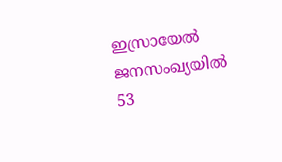ഇസ്രായേല്‍ ജനസംഖ്യയില്‍ 53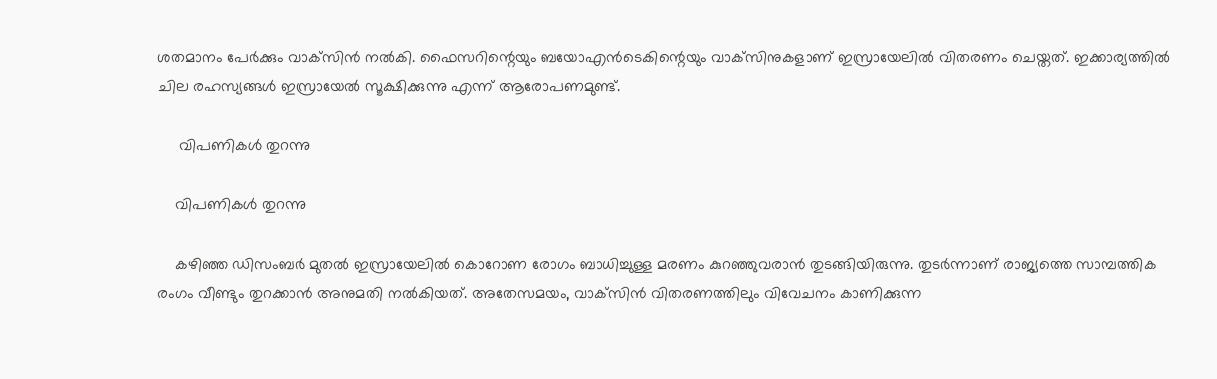ശതമാനം പേര്‍ക്കും വാക്‌സിന്‍ നല്‍കി. ഫൈസറിന്റെയും ബയോഎന്‍ടെകിന്റെയും വാക്‌സിനുകളാണ് ഇസ്രായേലില്‍ വിതരണം ചെയ്തത്. ഇക്കാര്യത്തില്‍ ചില രഹസ്യങ്ങള്‍ ഇസ്രായേല്‍ സൂക്ഷിക്കുന്നു എന്ന് ആരോപണമുണ്ട്.

     വിപണികള്‍ തുറന്നു

    വിപണികള്‍ തുറന്നു

    കഴിഞ്ഞ ഡിസംബര്‍ മുതല്‍ ഇസ്രായേലില്‍ കൊറോണ രോഗം ബാധിച്ചുള്ള മരണം കുറഞ്ഞുവരാന്‍ തുടങ്ങിയിരുന്നു. തുടര്‍ന്നാണ് രാജ്യത്തെ സാമ്പത്തിക രംഗം വീണ്ടും തുറക്കാന്‍ അനുമതി നല്‍കിയത്. അതേസമയം, വാക്‌സിന്‍ വിതരണത്തിലും വിവേചനം കാണിക്കുന്ന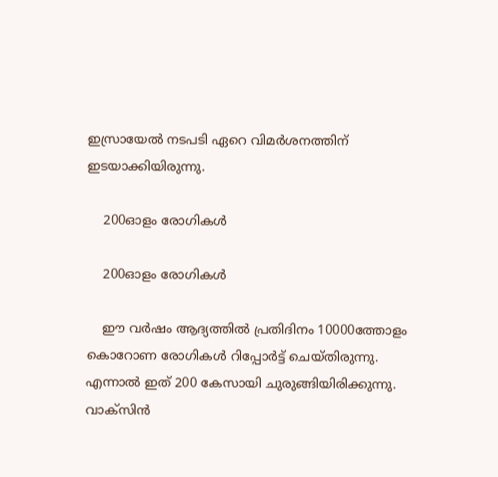ഇസ്രായേല്‍ നടപടി ഏറെ വിമര്‍ശനത്തിന് ഇടയാക്കിയിരുന്നു.

    200ഓളം രോഗികള്‍

    200ഓളം രോഗികള്‍

    ഈ വര്‍ഷം ആദ്യത്തില്‍ പ്രതിദിനം 10000ത്തോളം കൊറോണ രോഗികള്‍ റിപ്പോര്‍ട്ട് ചെയ്തിരുന്നു. എന്നാല്‍ ഇത് 200 കേസായി ചുരുങ്ങിയിരിക്കുന്നു. വാക്‌സിന്‍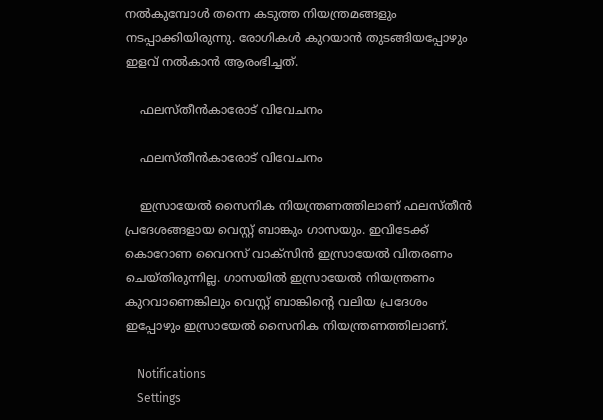നല്‍കുമ്പോള്‍ തന്നെ കടുത്ത നിയന്ത്രമങ്ങളും നടപ്പാക്കിയിരുന്നു. രോഗികള്‍ കുറയാന്‍ തുടങ്ങിയപ്പോഴും ഇളവ് നല്‍കാന്‍ ആരംഭിച്ചത്.

    ഫലസ്തീന്‍കാരോട് വിവേചനം

    ഫലസ്തീന്‍കാരോട് വിവേചനം

    ഇസ്രായേല്‍ സൈനിക നിയന്ത്രണത്തിലാണ് ഫലസ്തീന്‍ പ്രദേശങ്ങളായ വെസ്റ്റ് ബാങ്കും ഗാസയും. ഇവിടേക്ക് കൊറോണ വൈറസ് വാക്‌സിന്‍ ഇസ്രായേല്‍ വിതരണം ചെയ്തിരുന്നില്ല. ഗാസയില്‍ ഇസ്രായേല്‍ നിയന്ത്രണം കുറവാണെങ്കിലും വെസ്റ്റ് ബാങ്കിന്റെ വലിയ പ്രദേശം ഇപ്പോഴും ഇസ്രായേല്‍ സൈനിക നിയന്ത്രണത്തിലാണ്.

    Notifications
    Settings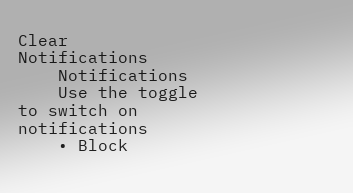Clear Notifications
    Notifications
    Use the toggle to switch on notifications
    • Block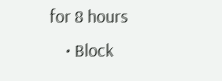for 8 hours
    • Block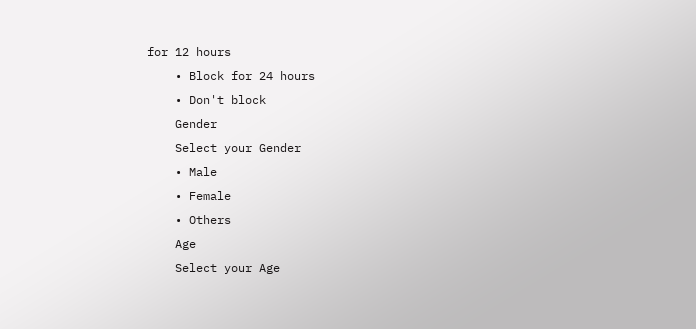for 12 hours
    • Block for 24 hours
    • Don't block
    Gender
    Select your Gender
    • Male
    • Female
    • Others
    Age
    Select your Age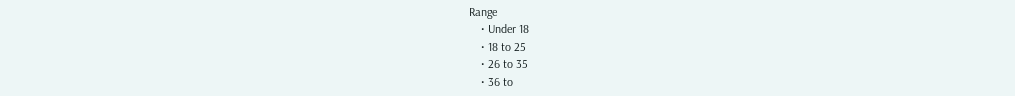Range
    • Under 18
    • 18 to 25
    • 26 to 35
    • 36 to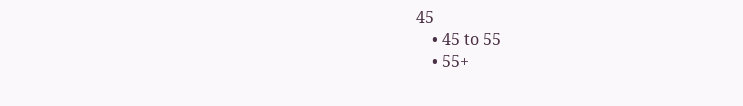45
    • 45 to 55
    • 55+